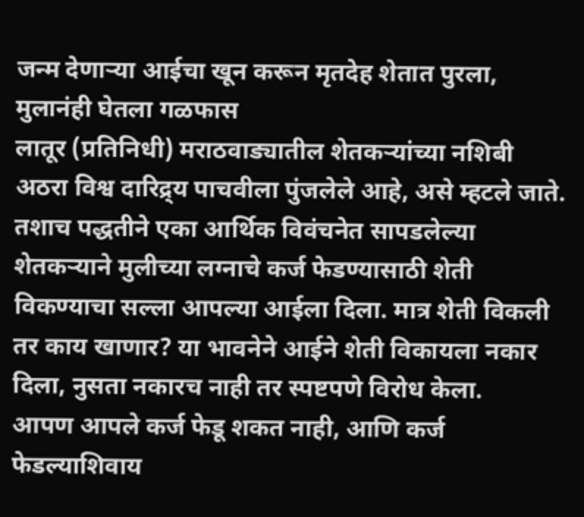जन्म देणाऱ्या आईचा खून करून मृतदेह शेतात पुरला, मुलानंही घेतला गळफास
लातूर (प्रतिनिधी) मराठवाड्यातील शेतकऱ्यांच्या नशिबी अठरा विश्व दारिद्र्य पाचवीला पुंजलेले आहे, असे म्हटले जाते. तशाच पद्धतीने एका आर्थिक विवंचनेत सापडलेल्या शेतकऱ्याने मुलीच्या लग्नाचे कर्ज फेडण्यासाठी शेती विकण्याचा सल्ला आपल्या आईला दिला. मात्र शेती विकली तर काय खाणार? या भावनेने आईने शेती विकायला नकार दिला, नुसता नकारच नाही तर स्पष्टपणे विरोध केला.
आपण आपले कर्ज फेडू शकत नाही, आणि कर्ज फेडल्याशिवाय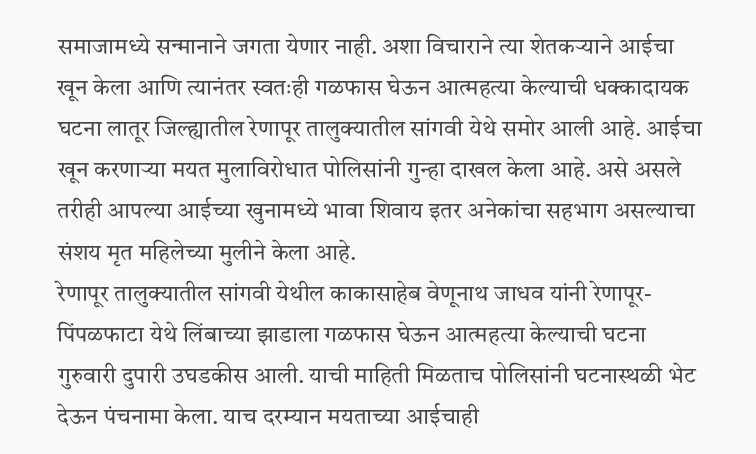समाजामध्ये सन्मानाने जगता येणार नाही. अशा विचाराने त्या शेतकऱ्याने आईचा खून केला आणि त्यानंतर स्वतःही गळफास घेऊन आत्महत्या केल्याची धक्कादायक घटना लातूर जिल्ह्यातील रेणापूर तालुक्यातील सांगवी येथे समोर आली आहे. आईचा खून करणाऱ्या मयत मुलाविरोधात पोलिसांनी गुन्हा दाखल केला आहे. असे असले तरीही आपल्या आईच्या खुनामध्ये भावा शिवाय इतर अनेकांचा सहभाग असल्याचा संशय मृत महिलेच्या मुलीने केला आहे.
रेणापूर तालुक्यातील सांगवी येथील काकासाहेब वेणूनाथ जाधव यांनी रेणापूर-पिंपळफाटा येथे लिंबाच्या झाडाला गळफास घेऊन आत्महत्या केल्याची घटना गुरुवारी दुपारी उघडकीस आली. याची माहिती मिळताच पोलिसांनी घटनास्थळी भेट देऊन पंचनामा केला. याच दरम्यान मयताच्या आईचाही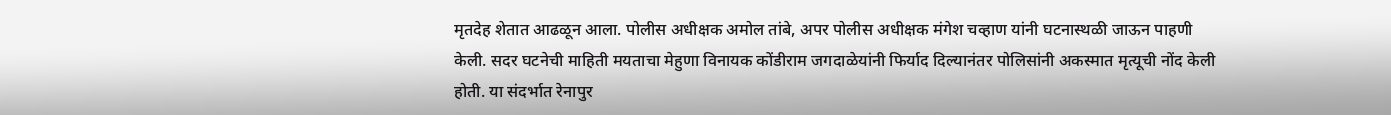मृतदेह शेतात आढळून आला. पोलीस अधीक्षक अमोल तांबे, अपर पोलीस अधीक्षक मंगेश चव्हाण यांनी घटनास्थळी जाऊन पाहणी केली. सदर घटनेची माहिती मयताचा मेहुणा विनायक कोंडीराम जगदाळेयांनी फिर्याद दिल्यानंतर पोलिसांनी अकस्मात मृत्यूची नोंद केली होती. या संदर्भात रेनापुर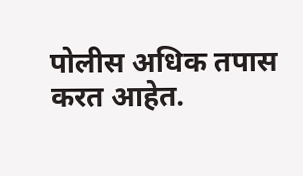पोलीस अधिक तपास करत आहेत.